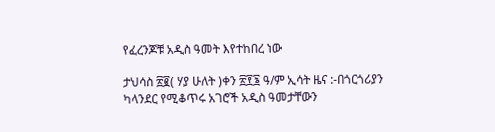የፈረንጆቹ አዲስ ዓመት እየተከበረ ነው

ታህሳስ ፳፪( ሃያ ሁለት )ቀን ፳፻፮ ዓ/ም ኢሳት ዜና :-በጎርጎሪያን ካላንደር የሚቆጥሩ አገሮች አዲስ ዓመታቸውን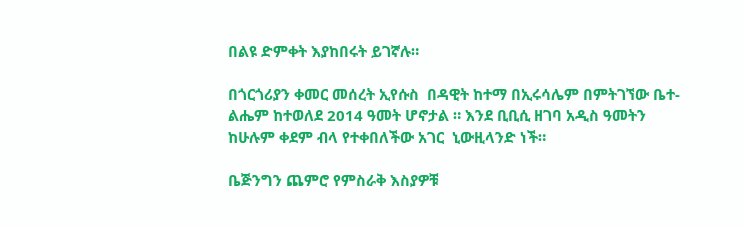በልዩ ድምቀት እያከበሩት ይገኛሉ።

በጎርጎሪያን ቀመር መሰረት ኢየሱስ  በዳዊት ከተማ በኢሩሳሌም በምትገኘው ቤተ-ልሔም ከተወለደ 2014 ዓመት ሆኖታል ። እንደ ቢቢሲ ዘገባ አዲስ ዓመትን ከሁሉም ቀደም ብላ የተቀበለችው አገር  ኒውዚላንድ ነች።

ቤጅንግን ጨምሮ የምስራቅ እስያዎቹ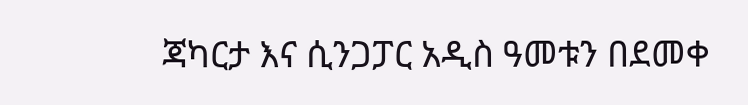ጃካርታ እና ሲንጋፓር አዲስ ዓመቱን በደመቀ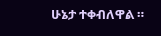ሁኔታ ተቀብለዋል ።